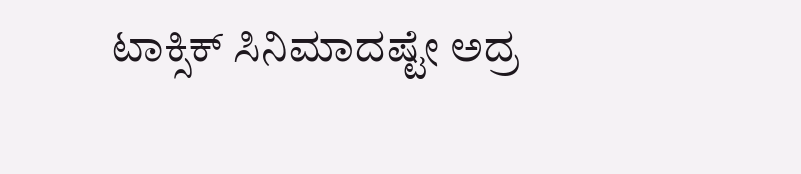ಟಾಕ್ಸಿಕ್ ಸಿನಿಮಾದಷ್ಟೇ ಅದ್ರ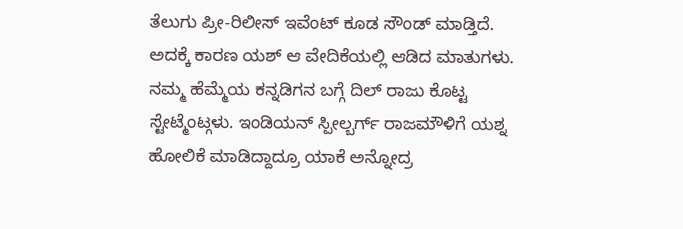ತೆಲುಗು ಪ್ರೀ-ರಿಲೀಸ್ ಇವೆಂಟ್ ಕೂಡ ಸೌಂಡ್ ಮಾಡ್ತಿದೆ. ಅದಕ್ಕೆ ಕಾರಣ ಯಶ್ ಆ ವೇದಿಕೆಯಲ್ಲಿ ಆಡಿದ ಮಾತುಗಳು. ನಮ್ಮ ಹೆಮ್ಮೆಯ ಕನ್ನಡಿಗನ ಬಗ್ಗೆ ದಿಲ್ ರಾಜು ಕೊಟ್ಟ ಸ್ಟೇಟ್ಮೆಂಟ್ಗಳು. ಇಂಡಿಯನ್ ಸ್ಪೀಲ್ಬರ್ಗ್ ರಾಜಮೌಳಿಗೆ ಯಶ್ನ ಹೋಲಿಕೆ ಮಾಡಿದ್ದಾದ್ರೂ ಯಾಕೆ ಅನ್ನೋದ್ರ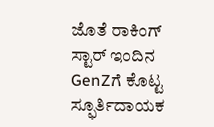ಜೊತೆ ರಾಕಿಂಗ್ ಸ್ಟಾರ್ ಇಂದಿನ GenZಗೆ ಕೊಟ್ಟ ಸ್ಫೂರ್ತಿದಾಯಕ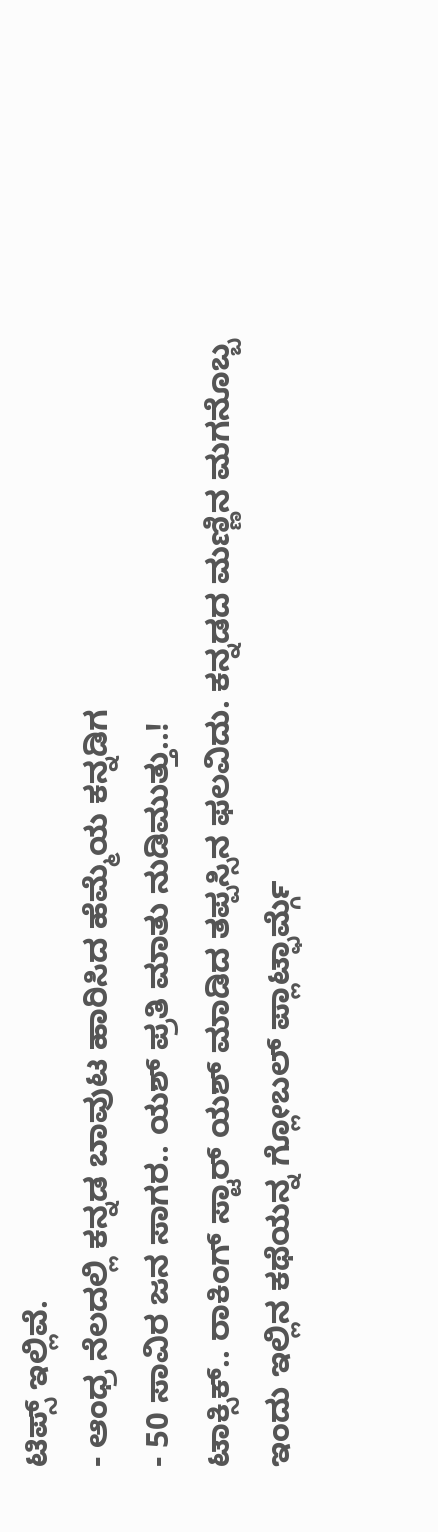ಟಿಪ್ಸ್ ಇಲ್ಲಿವೆ.
- ಆಂಧ್ರ ನೆಲದಲ್ಲಿ ಕನ್ನಡ ಬಾವುಟ ಹಾರಿಸಿದ ಹೆಮ್ಮೆಯ ಕನ್ನಡಿಗ
- 50 ಸಾವಿರ ಜನ ಸಾಗರ.. ಯಶ್ ಪ್ರತಿ ಮಾತು ನುಡಿಮುತ್ತು..!
ಟಾಕ್ಸಿಕ್.. ರಾಕಿಂಗ್ ಸ್ಟಾರ್ ಯಶ್ ಮಾಡಿದ ತಪ್ಪಸ್ಸಿನ ಫಲವಿದು. ಕನ್ನಡದ ಮಣ್ಣಿನ ಮಗನೊಬ್ಬ ಇಂದು ಇಲ್ಲಿನ ಕಥೆಯನ್ನ ಗ್ಲೋಬಲ್ ಪ್ಲಾಟ್ಫಾರ್ಮ್ಗೆ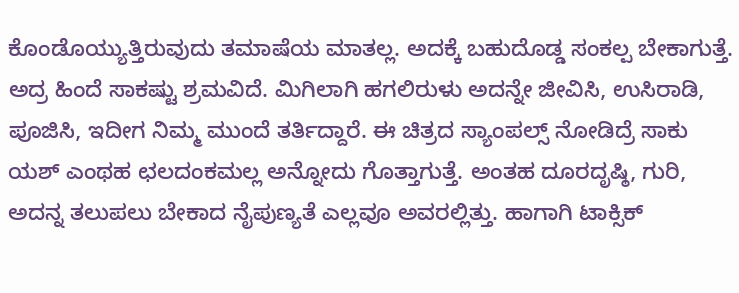ಕೊಂಡೊಯ್ಯುತ್ತಿರುವುದು ತಮಾಷೆಯ ಮಾತಲ್ಲ. ಅದಕ್ಕೆ ಬಹುದೊಡ್ಡ ಸಂಕಲ್ಪ ಬೇಕಾಗುತ್ತೆ. ಅದ್ರ ಹಿಂದೆ ಸಾಕಷ್ಟು ಶ್ರಮವಿದೆ. ಮಿಗಿಲಾಗಿ ಹಗಲಿರುಳು ಅದನ್ನೇ ಜೀವಿಸಿ, ಉಸಿರಾಡಿ, ಪೂಜಿಸಿ, ಇದೀಗ ನಿಮ್ಮ ಮುಂದೆ ತರ್ತಿದ್ದಾರೆ. ಈ ಚಿತ್ರದ ಸ್ಯಾಂಪಲ್ಸ್ ನೋಡಿದ್ರೆ ಸಾಕು ಯಶ್ ಎಂಥಹ ಛಲದಂಕಮಲ್ಲ ಅನ್ನೋದು ಗೊತ್ತಾಗುತ್ತೆ. ಅಂತಹ ದೂರದೃಷ್ಠಿ, ಗುರಿ, ಅದನ್ನ ತಲುಪಲು ಬೇಕಾದ ನೈಪುಣ್ಯತೆ ಎಲ್ಲವೂ ಅವರಲ್ಲಿತ್ತು. ಹಾಗಾಗಿ ಟಾಕ್ಸಿಕ್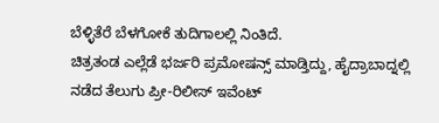ಬೆಳ್ಳಿತೆರೆ ಬೆಳಗೋಕೆ ತುದಿಗಾಲಲ್ಲಿ ನಿಂತಿದೆ.
ಚಿತ್ರತಂಡ ಎಲ್ಲೆಡೆ ಭರ್ಜರಿ ಪ್ರಮೋಷನ್ಸ್ ಮಾಡ್ತಿದ್ದು, ಹೈದ್ರಾಬಾದ್ನಲ್ಲಿ ನಡೆದ ತೆಲುಗು ಪ್ರೀ-ರಿಲೀಸ್ ಇವೆಂಟ್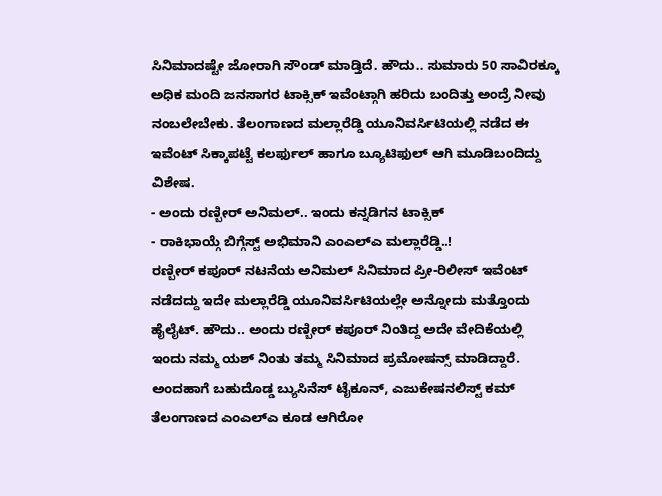ಸಿನಿಮಾದಷ್ಟೇ ಜೋರಾಗಿ ಸೌಂಡ್ ಮಾಡ್ತಿದೆ. ಹೌದು.. ಸುಮಾರು 50 ಸಾವಿರಕ್ಕೂ ಅಧಿಕ ಮಂದಿ ಜನಸಾಗರ ಟಾಕ್ಸಿಕ್ ಇವೆಂಟ್ಗಾಗಿ ಹರಿದು ಬಂದಿತ್ತು ಅಂದ್ರೆ ನೀವು ನಂಬಲೇಬೇಕು. ತೆಲಂಗಾಣದ ಮಲ್ಲಾರೆಡ್ಡಿ ಯೂನಿವರ್ಸಿಟಿಯಲ್ಲಿ ನಡೆದ ಈ ಇವೆಂಟ್ ಸಿಕ್ಕಾಪಟ್ಟೆ ಕಲರ್ಫುಲ್ ಹಾಗೂ ಬ್ಯೂಟಿಫುಲ್ ಆಗಿ ಮೂಡಿಬಂದಿದ್ದು ವಿಶೇಷ.
- ಅಂದು ರಣ್ಬೀರ್ ಅನಿಮಲ್.. ಇಂದು ಕನ್ನಡಿಗನ ಟಾಕ್ಸಿಕ್
- ರಾಕಿಭಾಯ್ಗೆ ಬಿಗ್ಗೆಸ್ಟ್ ಅಭಿಮಾನಿ ಎಂಎಲ್ಎ ಮಲ್ಲಾರೆಡ್ಡಿ..!
ರಣ್ಬೀರ್ ಕಪೂರ್ ನಟನೆಯ ಅನಿಮಲ್ ಸಿನಿಮಾದ ಪ್ರೀ-ರಿಲೀಸ್ ಇವೆಂಟ್ ನಡೆದದ್ದು ಇದೇ ಮಲ್ಲಾರೆಡ್ಡಿ ಯೂನಿವರ್ಸಿಟಿಯಲ್ಲೇ ಅನ್ನೋದು ಮತ್ತೊಂದು ಹೈಲೈಟ್. ಹೌದು.. ಅಂದು ರಣ್ಬೀರ್ ಕಪೂರ್ ನಿಂತಿದ್ದ ಅದೇ ವೇದಿಕೆಯಲ್ಲಿ ಇಂದು ನಮ್ಮ ಯಶ್ ನಿಂತು ತಮ್ಮ ಸಿನಿಮಾದ ಪ್ರಮೋಷನ್ಸ್ ಮಾಡಿದ್ದಾರೆ. ಅಂದಹಾಗೆ ಬಹುದೊಡ್ಡ ಬ್ಯುಸಿನೆಸ್ ಟೈಕೂನ್, ಎಜುಕೇಷನಲಿಸ್ಟ್ ಕಮ್ ತೆಲಂಗಾಣದ ಎಂಎಲ್ಎ ಕೂಡ ಆಗಿರೋ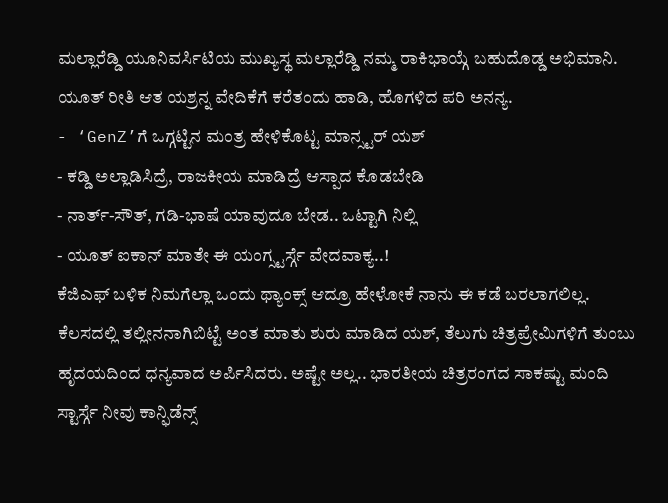ಮಲ್ಲಾರೆಡ್ಡಿ ಯೂನಿವರ್ಸಿಟಿಯ ಮುಖ್ಯಸ್ಥ ಮಲ್ಲಾರೆಡ್ಡಿ ನಮ್ಮ ರಾಕಿಭಾಯ್ಗೆ ಬಹುದೊಡ್ಡ ಅಭಿಮಾನಿ. ಯೂತ್ ರೀತಿ ಆತ ಯಶ್ರನ್ನ ವೇದಿಕೆಗೆ ಕರೆತಂದು ಹಾಡಿ, ಹೊಗಳಿದ ಪರಿ ಅನನ್ಯ.
- ‘GenZ’ಗೆ ಒಗ್ಗಟ್ಟಿನ ಮಂತ್ರ ಹೇಳಿಕೊಟ್ಟ ಮಾನ್ಸ್ಟರ್ ಯಶ್
- ಕಡ್ಡಿ ಅಲ್ಲಾಡಿಸಿದ್ರೆ, ರಾಜಕೀಯ ಮಾಡಿದ್ರೆ ಆಸ್ಪಾದ ಕೊಡಬೇಡಿ
- ನಾರ್ತ್-ಸೌತ್, ಗಡಿ-ಭಾಷೆ ಯಾವುದೂ ಬೇಡ.. ಒಟ್ಟಾಗಿ ನಿಲ್ಲಿ
- ಯೂತ್ ಐಕಾನ್ ಮಾತೇ ಈ ಯಂಗ್ಸ್ಟರ್ಸ್ಗೆ ವೇದವಾಕ್ಯ..!
ಕೆಜಿಎಫ್ ಬಳಿಕ ನಿಮಗೆಲ್ಲಾ ಒಂದು ಥ್ಯಾಂಕ್ಸ್ ಆದ್ರೂ ಹೇಳೋಕೆ ನಾನು ಈ ಕಡೆ ಬರಲಾಗಲಿಲ್ಲ. ಕೆಲಸದಲ್ಲಿ ತಲ್ಲೀನನಾಗಿಬಿಟ್ಟೆ ಅಂತ ಮಾತು ಶುರು ಮಾಡಿದ ಯಶ್, ತೆಲುಗು ಚಿತ್ರಪ್ರೇಮಿಗಳಿಗೆ ತುಂಬು ಹೃದಯದಿಂದ ಧನ್ಯವಾದ ಅರ್ಪಿಸಿದರು. ಅಷ್ಟೇ ಅಲ್ಲ.. ಭಾರತೀಯ ಚಿತ್ರರಂಗದ ಸಾಕಷ್ಟು ಮಂದಿ ಸ್ಟಾರ್ಸ್ಗೆ ನೀವು ಕಾನ್ಫಿಡೆನ್ಸ್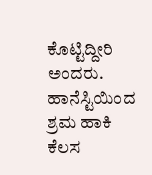ಕೊಟ್ಟಿದ್ದೀರಿ ಅಂದರು. ಹಾನೆಸ್ಟಿಯಿಂದ ಶ್ರಮ ಹಾಕಿ ಕೆಲಸ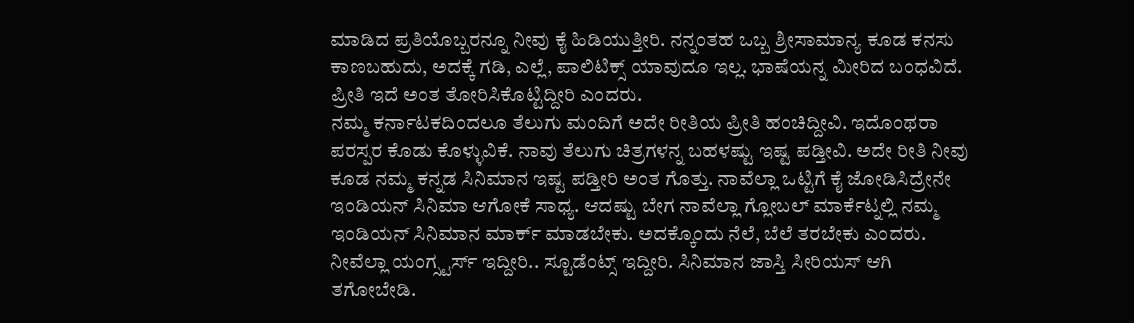ಮಾಡಿದ ಪ್ರತಿಯೊಬ್ಬರನ್ನೂ ನೀವು ಕೈ ಹಿಡಿಯುತ್ತೀರಿ. ನನ್ನಂತಹ ಒಬ್ಬ ಶ್ರೀಸಾಮಾನ್ಯ ಕೂಡ ಕನಸು ಕಾಣಬಹುದು, ಅದಕ್ಕೆ ಗಡಿ, ಎಲ್ಲೆ, ಪಾಲಿಟಿಕ್ಸ್ ಯಾವುದೂ ಇಲ್ಲ. ಭಾಷೆಯನ್ನ ಮೀರಿದ ಬಂಧವಿದೆ. ಪ್ರೀತಿ ಇದೆ ಅಂತ ತೋರಿಸಿಕೊಟ್ಟಿದ್ದೀರಿ ಎಂದರು.
ನಮ್ಮ ಕರ್ನಾಟಕದಿಂದಲೂ ತೆಲುಗು ಮಂದಿಗೆ ಅದೇ ರೀತಿಯ ಪ್ರೀತಿ ಹಂಚಿದ್ದೀವಿ. ಇದೊಂಥರಾ ಪರಸ್ಪರ ಕೊಡು ಕೊಳ್ಳುವಿಕೆ. ನಾವು ತೆಲುಗು ಚಿತ್ರಗಳನ್ನ ಬಹಳಷ್ಟು ಇಷ್ಟ ಪಡ್ತೀವಿ. ಅದೇ ರೀತಿ ನೀವು ಕೂಡ ನಮ್ಮ ಕನ್ನಡ ಸಿನಿಮಾನ ಇಷ್ಟ ಪಡ್ತೀರಿ ಅಂತ ಗೊತ್ತು. ನಾವೆಲ್ಲಾ ಒಟ್ಟಿಗೆ ಕೈ ಜೋಡಿಸಿದ್ರೇನೇ ಇಂಡಿಯನ್ ಸಿನಿಮಾ ಆಗೋಕೆ ಸಾಧ್ಯ. ಆದಷ್ಟು ಬೇಗ ನಾವೆಲ್ಲಾ ಗ್ಲೋಬಲ್ ಮಾರ್ಕೆಟ್ನಲ್ಲಿ ನಮ್ಮ ಇಂಡಿಯನ್ ಸಿನಿಮಾನ ಮಾರ್ಕ್ ಮಾಡಬೇಕು. ಅದಕ್ಕೊಂದು ನೆಲೆ, ಬೆಲೆ ತರಬೇಕು ಎಂದರು.
ನೀವೆಲ್ಲಾ ಯಂಗ್ಸ್ಟರ್ಸ್ ಇದ್ದೀರಿ.. ಸ್ಟೂಡೆಂಟ್ಸ್ ಇದ್ದೀರಿ. ಸಿನಿಮಾನ ಜಾಸ್ತಿ ಸೀರಿಯಸ್ ಆಗಿ ತಗೋಬೇಡಿ.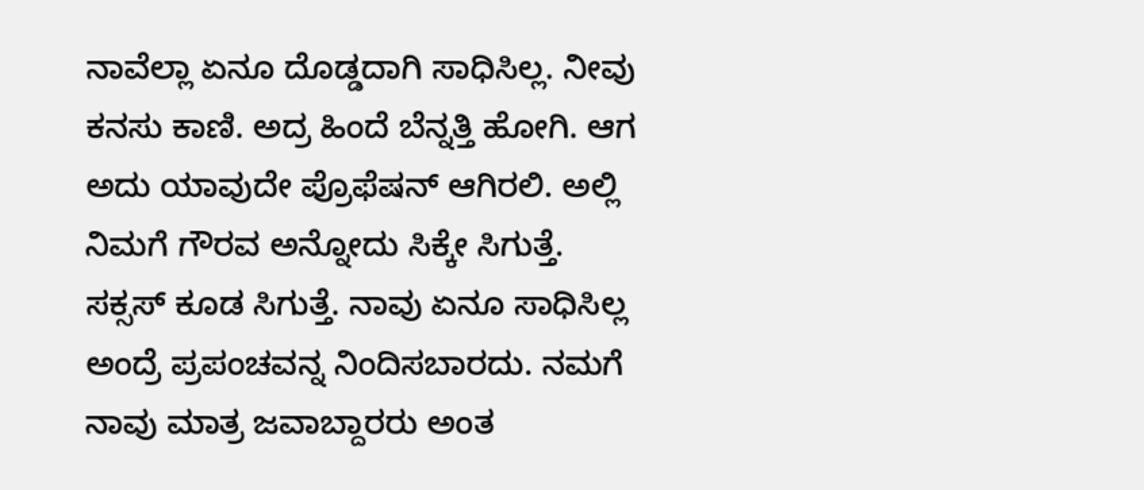ನಾವೆಲ್ಲಾ ಏನೂ ದೊಡ್ಡದಾಗಿ ಸಾಧಿಸಿಲ್ಲ. ನೀವು ಕನಸು ಕಾಣಿ. ಅದ್ರ ಹಿಂದೆ ಬೆನ್ನತ್ತಿ ಹೋಗಿ. ಆಗ ಅದು ಯಾವುದೇ ಪ್ರೊಫೆಷನ್ ಆಗಿರಲಿ. ಅಲ್ಲಿ ನಿಮಗೆ ಗೌರವ ಅನ್ನೋದು ಸಿಕ್ಕೇ ಸಿಗುತ್ತೆ. ಸಕ್ಸಸ್ ಕೂಡ ಸಿಗುತ್ತೆ. ನಾವು ಏನೂ ಸಾಧಿಸಿಲ್ಲ ಅಂದ್ರೆ ಪ್ರಪಂಚವನ್ನ ನಿಂದಿಸಬಾರದು. ನಮಗೆ ನಾವು ಮಾತ್ರ ಜವಾಬ್ದಾರರು ಅಂತ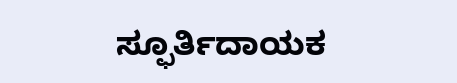ಸ್ಫೂರ್ತಿದಾಯಕ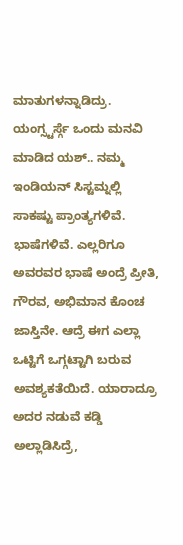ಮಾತುಗಳನ್ನಾಡಿದ್ರು.
ಯಂಗ್ಸ್ಟರ್ಸ್ಗೆ ಒಂದು ಮನವಿ ಮಾಡಿದ ಯಶ್.. ನಮ್ಮ ಇಂಡಿಯನ್ ಸಿಸ್ಟಮ್ನಲ್ಲಿ ಸಾಕಷ್ಟು ಪ್ರಾಂತ್ಯಗಳಿವೆ. ಭಾಷೆಗಳಿವೆ. ಎಲ್ಲರಿಗೂ ಅವರವರ ಭಾಷೆ ಅಂದ್ರೆ ಪ್ರೀತಿ, ಗೌರವ, ಅಭಿಮಾನ ಕೊಂಚ ಜಾಸ್ತಿನೇ. ಆದ್ರೆ ಈಗ ಎಲ್ಲಾ ಒಟ್ಟಿಗೆ ಒಗ್ಗಟ್ಟಾಗಿ ಬರುವ ಅವಶ್ಯಕತೆಯಿದೆ. ಯಾರಾದ್ರೂ ಅದರ ನಡುವೆ ಕಡ್ಡಿ ಅಲ್ಲಾಡಿಸಿದ್ರೆ,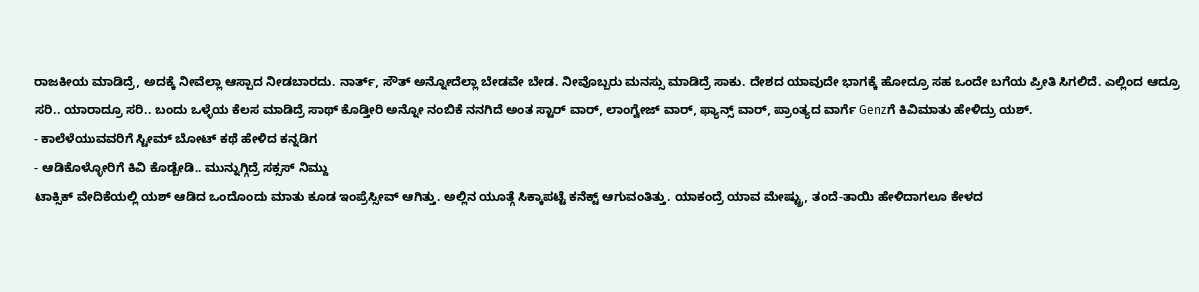ರಾಜಕೀಯ ಮಾಡಿದ್ರೆ, ಅದಕ್ಕೆ ನೀವೆಲ್ಲಾ ಆಸ್ಪಾದ ನೀಡಬಾರದು. ನಾರ್ತ್, ಸೌತ್ ಅನ್ನೋದೆಲ್ಲಾ ಬೇಡವೇ ಬೇಡ. ನೀವೊಬ್ಬರು ಮನಸ್ಸು ಮಾಡಿದ್ರೆ ಸಾಕು. ದೇಶದ ಯಾವುದೇ ಭಾಗಕ್ಕೆ ಹೋದ್ರೂ ಸಹ ಒಂದೇ ಬಗೆಯ ಪ್ರೀತಿ ಸಿಗಲಿದೆ. ಎಲ್ಲಿಂದ ಆದ್ರೂ ಸರಿ.. ಯಾರಾದ್ರೂ ಸರಿ.. ಬಂದು ಒಳ್ಳೆಯ ಕೆಲಸ ಮಾಡಿದ್ರೆ ಸಾಥ್ ಕೊಡ್ತೀರಿ ಅನ್ನೋ ನಂಬಿಕೆ ನನಗಿದೆ ಅಂತ ಸ್ಟಾರ್ ವಾರ್, ಲಾಂಗ್ವೇಜ್ ವಾರ್, ಫ್ಯಾನ್ಸ್ ವಾರ್, ಪ್ರಾಂತ್ಯದ ವಾರ್ಗೆ Genzಗೆ ಕಿವಿಮಾತು ಹೇಳಿದ್ರು ಯಶ್.
- ಕಾಲೆಳೆಯುವವರಿಗೆ ಸ್ಟೀಮ್ ಬೋಟ್ ಕಥೆ ಹೇಳಿದ ಕನ್ನಡಿಗ
- ಆಡಿಕೊಳ್ಳೋರಿಗೆ ಕಿವಿ ಕೊಡ್ಬೇಡಿ.. ಮುನ್ನುಗ್ಗಿದ್ರೆ ಸಕ್ಸಸ್ ನಿಮ್ದು
ಟಾಕ್ಸಿಕ್ ವೇದಿಕೆಯಲ್ಲಿ ಯಶ್ ಆಡಿದ ಒಂದೊಂದು ಮಾತು ಕೂಡ ಇಂಪ್ರೆಸ್ಸೀವ್ ಆಗಿತ್ತು. ಅಲ್ಲಿನ ಯೂತ್ಗೆ ಸಿಕ್ಕಾಪಟ್ಟೆ ಕನೆಕ್ಟ್ ಆಗುವಂತಿತ್ತು. ಯಾಕಂದ್ರೆ ಯಾವ ಮೇಷ್ಟ್ರು, ತಂದೆ-ತಾಯಿ ಹೇಳಿದಾಗಲೂ ಕೇಳದ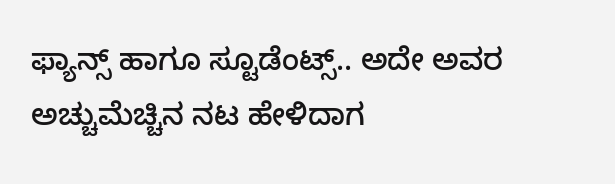ಫ್ಯಾನ್ಸ್ ಹಾಗೂ ಸ್ಟೂಡೆಂಟ್ಸ್.. ಅದೇ ಅವರ ಅಚ್ಚುಮೆಚ್ಚಿನ ನಟ ಹೇಳಿದಾಗ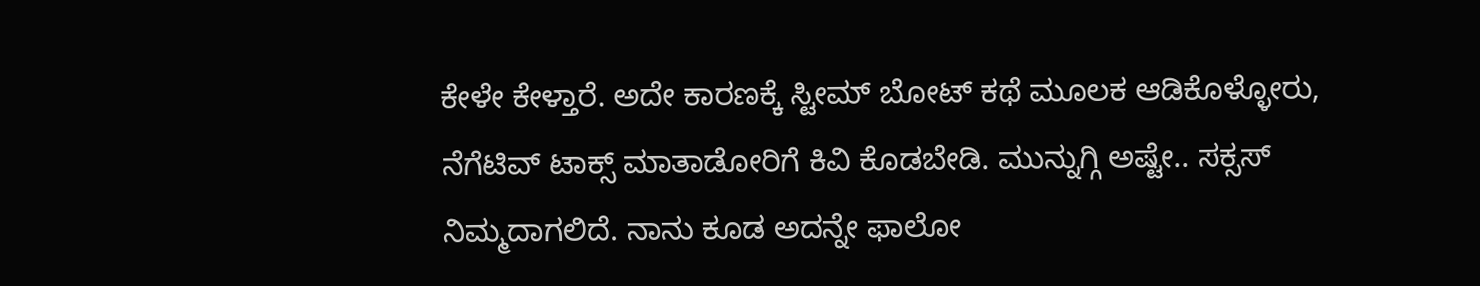ಕೇಳೇ ಕೇಳ್ತಾರೆ. ಅದೇ ಕಾರಣಕ್ಕೆ ಸ್ಟೀಮ್ ಬೋಟ್ ಕಥೆ ಮೂಲಕ ಆಡಿಕೊಳ್ಳೋರು, ನೆಗೆಟಿವ್ ಟಾಕ್ಸ್ ಮಾತಾಡೋರಿಗೆ ಕಿವಿ ಕೊಡಬೇಡಿ. ಮುನ್ನುಗ್ಗಿ ಅಷ್ಟೇ.. ಸಕ್ಸಸ್ ನಿಮ್ಮದಾಗಲಿದೆ. ನಾನು ಕೂಡ ಅದನ್ನೇ ಫಾಲೋ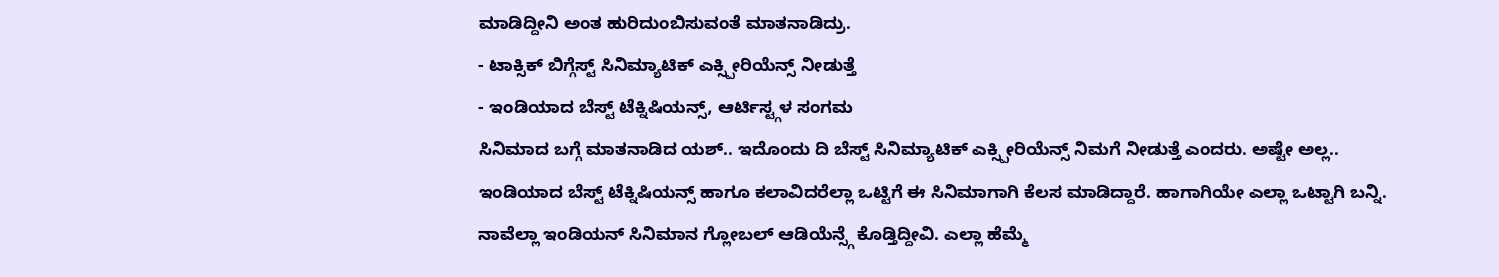ಮಾಡಿದ್ದೀನಿ ಅಂತ ಹುರಿದುಂಬಿಸುವಂತೆ ಮಾತನಾಡಿದ್ರು.
- ಟಾಕ್ಸಿಕ್ ಬಿಗ್ಗೆಸ್ಟ್ ಸಿನಿಮ್ಯಾಟಿಕ್ ಎಕ್ಸ್ಪೀರಿಯೆನ್ಸ್ ನೀಡುತ್ತೆ
- ಇಂಡಿಯಾದ ಬೆಸ್ಟ್ ಟೆಕ್ನಿಷಿಯನ್ಸ್, ಆರ್ಟಿಸ್ಟ್ಗಳ ಸಂಗಮ
ಸಿನಿಮಾದ ಬಗ್ಗೆ ಮಾತನಾಡಿದ ಯಶ್.. ಇದೊಂದು ದಿ ಬೆಸ್ಟ್ ಸಿನಿಮ್ಯಾಟಿಕ್ ಎಕ್ಸ್ಪೀರಿಯೆನ್ಸ್ ನಿಮಗೆ ನೀಡುತ್ತೆ ಎಂದರು. ಅಷ್ಟೇ ಅಲ್ಲ.. ಇಂಡಿಯಾದ ಬೆಸ್ಟ್ ಟೆಕ್ನಿಷಿಯನ್ಸ್ ಹಾಗೂ ಕಲಾವಿದರೆಲ್ಲಾ ಒಟ್ಟಿಗೆ ಈ ಸಿನಿಮಾಗಾಗಿ ಕೆಲಸ ಮಾಡಿದ್ದಾರೆ. ಹಾಗಾಗಿಯೇ ಎಲ್ಲಾ ಒಟ್ಟಾಗಿ ಬನ್ನಿ. ನಾವೆಲ್ಲಾ ಇಂಡಿಯನ್ ಸಿನಿಮಾನ ಗ್ಲೋಬಲ್ ಆಡಿಯೆನ್ಸ್ಗೆ ಕೊಡ್ತಿದ್ದೀವಿ. ಎಲ್ಲಾ ಹೆಮ್ಮೆ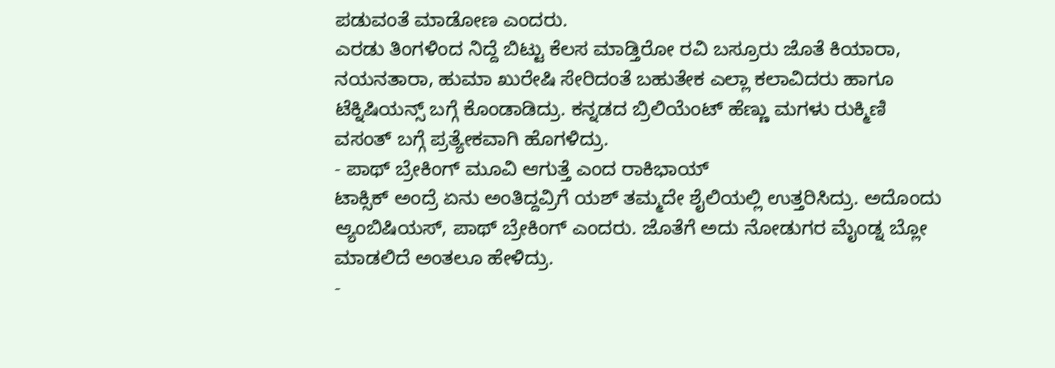ಪಡುವಂತೆ ಮಾಡೋಣ ಎಂದರು.
ಎರಡು ತಿಂಗಳಿಂದ ನಿದ್ದೆ ಬಿಟ್ಟು ಕೆಲಸ ಮಾಡ್ತಿರೋ ರವಿ ಬಸ್ರೂರು ಜೊತೆ ಕಿಯಾರಾ, ನಯನತಾರಾ, ಹುಮಾ ಖುರೇಷಿ ಸೇರಿದಂತೆ ಬಹುತೇಕ ಎಲ್ಲಾ ಕಲಾವಿದರು ಹಾಗೂ ಟೆಕ್ನಿಷಿಯನ್ಸ್ ಬಗ್ಗೆ ಕೊಂಡಾಡಿದ್ರು. ಕನ್ನಡದ ಬ್ರಿಲಿಯೆಂಟ್ ಹೆಣ್ಣು ಮಗಳು ರುಕ್ಮಿಣಿ ವಸಂತ್ ಬಗ್ಗೆ ಪ್ರತ್ಯೇಕವಾಗಿ ಹೊಗಳಿದ್ರು.
- ಪಾಥ್ ಬ್ರೇಕಿಂಗ್ ಮೂವಿ ಆಗುತ್ತೆ ಎಂದ ರಾಕಿಭಾಯ್
ಟಾಕ್ಸಿಕ್ ಅಂದ್ರೆ ಏನು ಅಂತಿದ್ದವ್ರಿಗೆ ಯಶ್ ತಮ್ಮದೇ ಶೈಲಿಯಲ್ಲಿ ಉತ್ತರಿಸಿದ್ರು. ಅದೊಂದು ಆ್ಯಂಬಿಷಿಯಸ್, ಪಾಥ್ ಬ್ರೇಕಿಂಗ್ ಎಂದರು. ಜೊತೆಗೆ ಅದು ನೋಡುಗರ ಮೈಂಡ್ನ ಬ್ಲೋ ಮಾಡಲಿದೆ ಅಂತಲೂ ಹೇಳಿದ್ರು.
-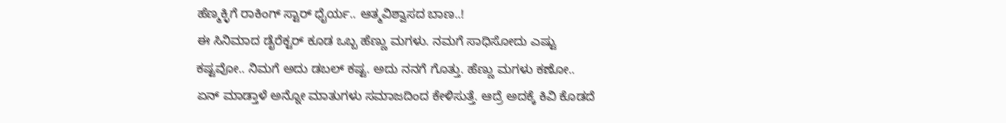ಹೆಣ್ಮಕ್ಳಿಗೆ ರಾಕಿಂಗ್ ಸ್ಟಾರ್ ಧೈರ್ಯ.. ಆತ್ಮವಿಶ್ವಾಸದ ಬಾಣ..!
ಈ ಸಿನಿಮಾದ ಡೈರೆಕ್ಟರ್ ಕೂಡ ಒಬ್ಬ ಹೆಣ್ಣು ಮಗಳು. ನಮಗೆ ಸಾಧಿಸೋದು ಎಷ್ಟು ಕಷ್ಟವೋ.. ನಿಮಗೆ ಅದು ಡಬಲ್ ಕಷ್ಟ. ಅದು ನನಗೆ ಗೊತ್ತು. ಹೆಣ್ಣು ಮಗಳು ಕಣೋ.. ಏನ್ ಮಾಡ್ತಾಳೆ ಅನ್ನೋ ಮಾತುಗಳು ಸಮಾಜದಿಂದ ಕೇಳಿಸುತ್ತೆ. ಆದ್ರೆ ಅದಕ್ಕೆ ಕಿವಿ ಕೊಡದೆ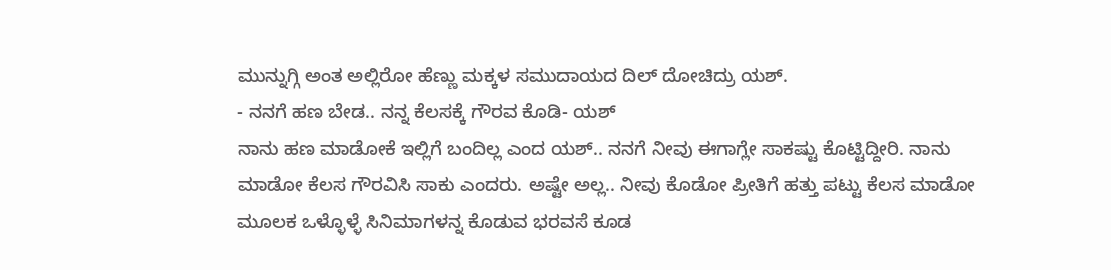ಮುನ್ನುಗ್ಗಿ ಅಂತ ಅಲ್ಲಿರೋ ಹೆಣ್ಣು ಮಕ್ಕಳ ಸಮುದಾಯದ ದಿಲ್ ದೋಚಿದ್ರು ಯಶ್.
- ನನಗೆ ಹಣ ಬೇಡ.. ನನ್ನ ಕೆಲಸಕ್ಕೆ ಗೌರವ ಕೊಡಿ- ಯಶ್
ನಾನು ಹಣ ಮಾಡೋಕೆ ಇಲ್ಲಿಗೆ ಬಂದಿಲ್ಲ ಎಂದ ಯಶ್.. ನನಗೆ ನೀವು ಈಗಾಗ್ಲೇ ಸಾಕಷ್ಟು ಕೊಟ್ಟಿದ್ದೀರಿ. ನಾನು ಮಾಡೋ ಕೆಲಸ ಗೌರವಿಸಿ ಸಾಕು ಎಂದರು. ಅಷ್ಟೇ ಅಲ್ಲ.. ನೀವು ಕೊಡೋ ಪ್ರೀತಿಗೆ ಹತ್ತು ಪಟ್ಟು ಕೆಲಸ ಮಾಡೋ ಮೂಲಕ ಒಳ್ಳೊಳ್ಳೆ ಸಿನಿಮಾಗಳನ್ನ ಕೊಡುವ ಭರವಸೆ ಕೂಡ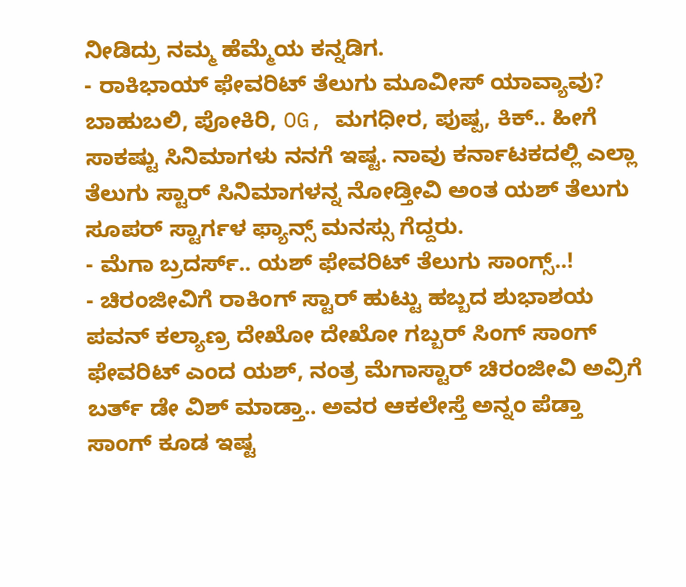ನೀಡಿದ್ರು ನಮ್ಮ ಹೆಮ್ಮೆಯ ಕನ್ನಡಿಗ.
- ರಾಕಿಭಾಯ್ ಫೇವರಿಟ್ ತೆಲುಗು ಮೂವೀಸ್ ಯಾವ್ಯಾವು?
ಬಾಹುಬಲಿ, ಪೋಕಿರಿ, OG, ಮಗಧೀರ, ಪುಷ್ಪ, ಕಿಕ್.. ಹೀಗೆ ಸಾಕಷ್ಟು ಸಿನಿಮಾಗಳು ನನಗೆ ಇಷ್ಟ. ನಾವು ಕರ್ನಾಟಕದಲ್ಲಿ ಎಲ್ಲಾ ತೆಲುಗು ಸ್ಟಾರ್ ಸಿನಿಮಾಗಳನ್ನ ನೋಡ್ತೀವಿ ಅಂತ ಯಶ್ ತೆಲುಗು ಸೂಪರ್ ಸ್ಟಾರ್ಗಳ ಫ್ಯಾನ್ಸ್ ಮನಸ್ಸು ಗೆದ್ದರು.
- ಮೆಗಾ ಬ್ರದರ್ಸ್.. ಯಶ್ ಫೇವರಿಟ್ ತೆಲುಗು ಸಾಂಗ್ಸ್..!
- ಚಿರಂಜೀವಿಗೆ ರಾಕಿಂಗ್ ಸ್ಟಾರ್ ಹುಟ್ಟು ಹಬ್ಬದ ಶುಭಾಶಯ
ಪವನ್ ಕಲ್ಯಾಣ್ರ ದೇಖೋ ದೇಖೋ ಗಬ್ಬರ್ ಸಿಂಗ್ ಸಾಂಗ್ ಫೇವರಿಟ್ ಎಂದ ಯಶ್, ನಂತ್ರ ಮೆಗಾಸ್ಟಾರ್ ಚಿರಂಜೀವಿ ಅವ್ರಿಗೆ ಬರ್ತ್ ಡೇ ವಿಶ್ ಮಾಡ್ತಾ.. ಅವರ ಆಕಲೇಸ್ತೆ ಅನ್ನಂ ಪೆಡ್ತಾ ಸಾಂಗ್ ಕೂಡ ಇಷ್ಟ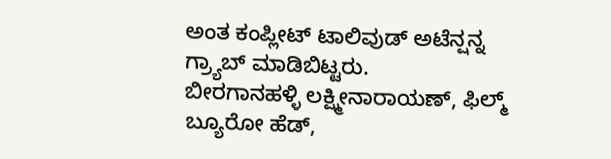ಅಂತ ಕಂಪ್ಲೀಟ್ ಟಾಲಿವುಡ್ ಅಟೆನ್ಷನ್ನ ಗ್ರ್ಯಾಬ್ ಮಾಡಿಬಿಟ್ಟರು.
ಬೀರಗಾನಹಳ್ಳಿ ಲಕ್ಷ್ಮೀನಾರಾಯಣ್, ಫಿಲ್ಮ್ ಬ್ಯೂರೋ ಹೆಡ್,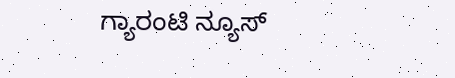ಗ್ಯಾರಂಟಿ ನ್ಯೂಸ್